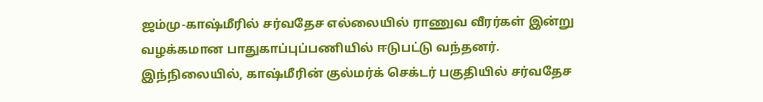ஜம்மு-காஷ்மீரில் சர்வதேச எல்லையில் ராணுவ வீரர்கள் இன்று வழக்கமான பாதுகாப்புப்பணியில் ஈடுபட்டு வந்தனர்.
இந்நிலையில், காஷ்மீரின் குல்மர்க் செக்டர் பகுதியில் சர்வதேச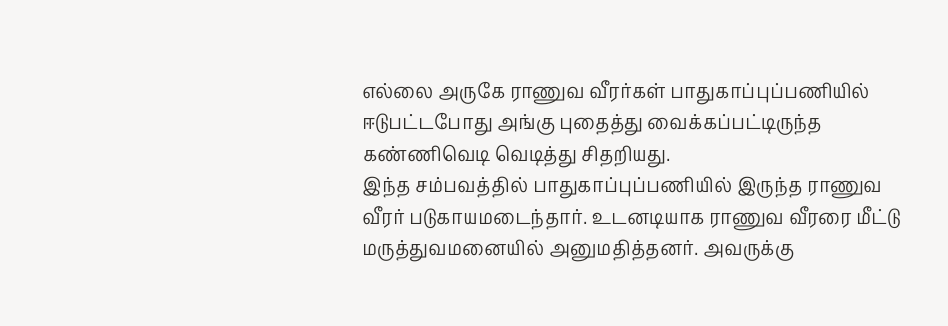எல்லை அருகே ராணுவ வீரர்கள் பாதுகாப்புப்பணியில் ஈடுபட்டபோது அங்கு புதைத்து வைக்கப்பட்டிருந்த கண்ணிவெடி வெடித்து சிதறியது.
இந்த சம்பவத்தில் பாதுகாப்புப்பணியில் இருந்த ராணுவ வீரர் படுகாயமடைந்தார். உடனடியாக ராணுவ வீரரை மீட்டு மருத்துவமனையில் அனுமதித்தனர். அவருக்கு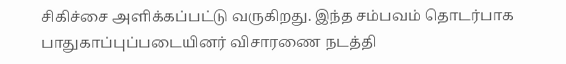சிகிச்சை அளிக்கப்பட்டு வருகிறது. இந்த சம்பவம் தொடர்பாக பாதுகாப்புப்படையினர் விசாரணை நடத்தி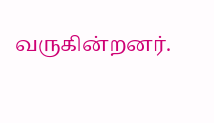வருகின்றனர்.